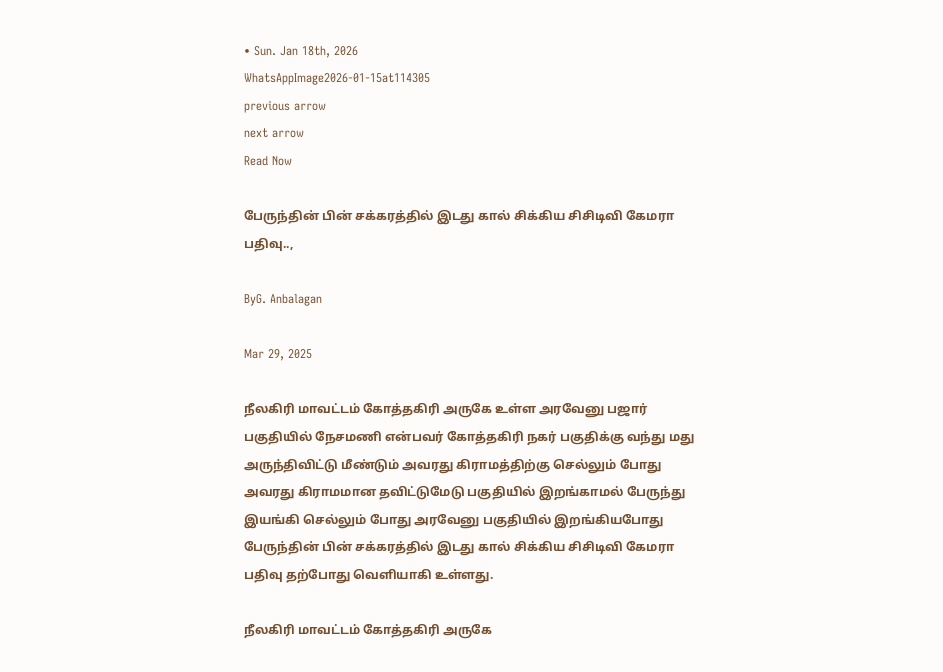• Sun. Jan 18th, 2026
WhatsAppImage2026-01-15at114305
previous arrow
next arrow
Read Now

பேருந்தின் பின் சக்கரத்தில் இடது கால் சிக்கிய சிசிடிவி கேமரா பதிவு..,

ByG. Anbalagan

Mar 29, 2025

நீலகிரி மாவட்டம் கோத்தகிரி அருகே உள்ள அரவேனு பஜார் பகுதியில் நேசமணி என்பவர் கோத்தகிரி நகர் பகுதிக்கு வந்து மது அருந்திவிட்டு மீண்டும் அவரது கிராமத்திற்கு செல்லும் போது அவரது கிராமமான தவிட்டுமேடு பகுதியில் இறங்காமல் பேருந்து இயங்கி செல்லும் போது அரவேனு பகுதியில் இறங்கியபோது பேருந்தின் பின் சக்கரத்தில் இடது கால் சிக்கிய சிசிடிவி கேமரா பதிவு தற்போது வெளியாகி உள்ளது.

நீலகிரி மாவட்டம் கோத்தகிரி அருகே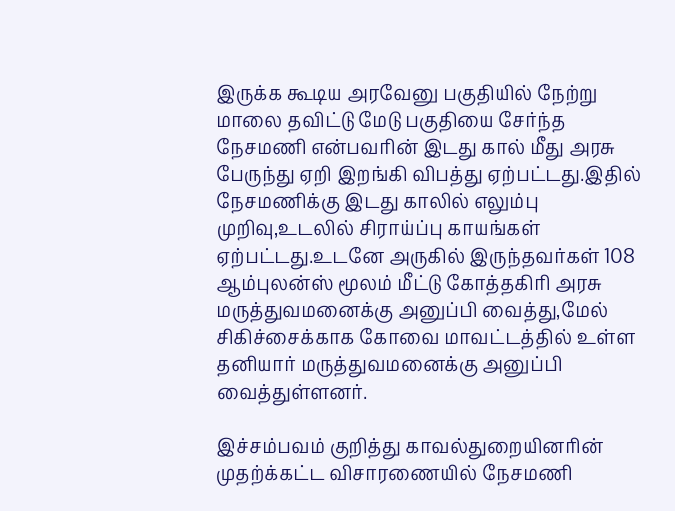இருக்க கூடிய அரவேனு பகுதியில் நேற்று மாலை தவிட்டு மேடு பகுதியை சேர்ந்த நேசமணி என்பவரின் இடது கால் மீது அரசு பேருந்து ஏறி இறங்கி விபத்து ஏற்பட்டது.இதில் நேசமணிக்கு இடது காலில் எலும்பு முறிவு,உடலில் சிராய்ப்பு காயங்கள் ஏற்பட்டது.உடனே அருகில் இருந்தவர்கள் 108 ஆம்புலன்ஸ் மூலம் மீட்டு கோத்தகிரி அரசு மருத்துவமனைக்கு அனுப்பி வைத்து,மேல் சிகிச்சைக்காக கோவை மாவட்டத்தில் உள்ள தனியார் மருத்துவமனைக்கு அனுப்பி வைத்துள்ளனர்.

இச்சம்பவம் குறித்து காவல்துறையினரின் முதற்க்கட்ட விசாரணையில் நேசமணி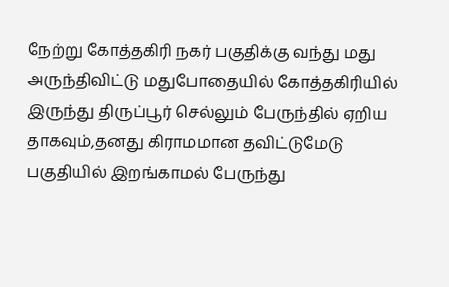நேற்று கோத்தகிரி நகர் பகுதிக்கு வந்து மது அருந்திவிட்டு மதுபோதையில் கோத்தகிரியில் இருந்து திருப்பூர் செல்லும் பேருந்தில் ஏறிய தாகவும்,தனது கிராமமான தவிட்டுமேடு பகுதியில் இறங்காமல் பேருந்து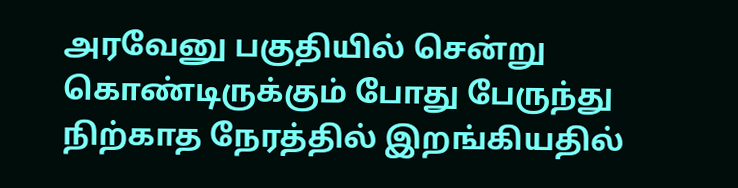அரவேனு பகுதியில் சென்று கொண்டிருக்கும் போது பேருந்து நிற்காத நேரத்தில் இறங்கியதில்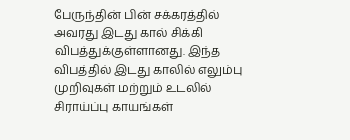பேருந்தின் பின் சக்கரத்தில் அவரது இடது கால் சிக்கி விபத்துக்குள்ளானது. இந்த விபத்தில் இடது காலில் எலும்பு முறிவுகள் மற்றும் உடலில் சிராய்ப்பு காயங்கள்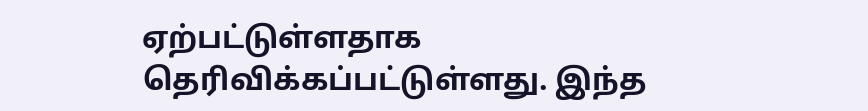ஏற்பட்டுள்ளதாக தெரிவிக்கப்பட்டுள்ளது. இந்த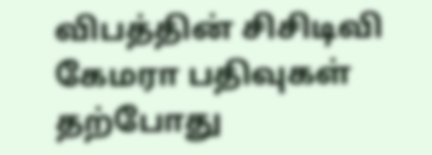விபத்தின் சிசிடிவி கேமரா பதிவுகள் தற்போது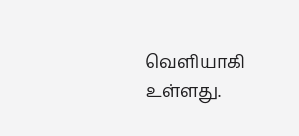வெளியாகி உள்ளது.